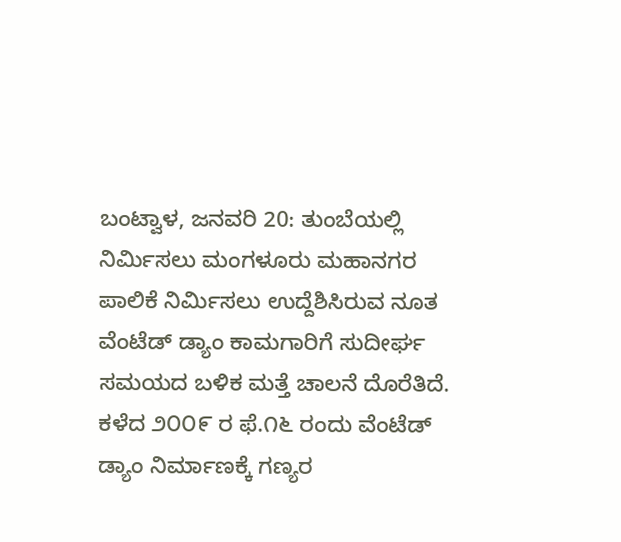ಬಂಟ್ವಾಳ, ಜನವರಿ 20: ತುಂಬೆಯಲ್ಲಿ ನಿರ್ಮಿಸಲು ಮಂಗಳೂರು ಮಹಾನಗರ ಪಾಲಿಕೆ ನಿರ್ಮಿಸಲು ಉದ್ದೆಶಿಸಿರುವ ನೂತ ವೆಂಟೆಡ್ ಡ್ಯಾಂ ಕಾಮಗಾರಿಗೆ ಸುದೀರ್ಘ ಸಮಯದ ಬಳಿಕ ಮತ್ತೆ ಚಾಲನೆ ದೊರೆತಿದೆ.
ಕಳೆದ ೨೦೦೯ ರ ಫೆ.೧೬ ರಂದು ವೆಂಟೆಡ್ ಡ್ಯಾಂ ನಿರ್ಮಾಣಕ್ಕೆ ಗಣ್ಯರ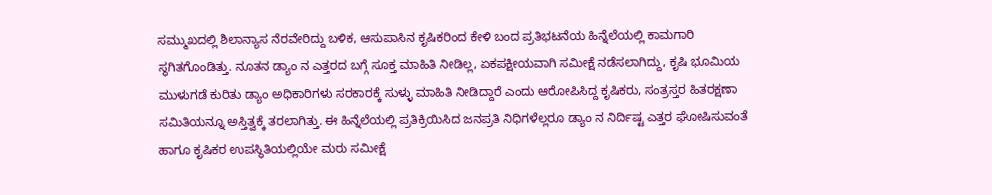ಸಮ್ಮುಖದಲ್ಲಿ ಶಿಲಾನ್ಯಾಸ ನೆರವೇರಿದ್ದು ಬಳಿಕ, ಆಸುಪಾಸಿನ ಕೃಷಿಕರಿಂದ ಕೇಳಿ ಬಂದ ಪ್ರತಿಭಟನೆಯ ಹಿನ್ನೆಲೆಯಲ್ಲಿ ಕಾಮಗಾರಿ ಸ್ಥಗಿತಗೊಂಡಿತ್ತು. ನೂತನ ಡ್ಯಾಂ ನ ಎತ್ತರದ ಬಗ್ಗೆ ಸೂಕ್ತ ಮಾಹಿತಿ ನೀಡಿಲ್ಲ, ಏಕಪಕ್ಷೀಯವಾಗಿ ಸಮೀಕ್ಷೆ ನಡೆಸಲಾಗಿದ್ದು, ಕೃಷಿ ಭೂಮಿಯ ಮುಳುಗಡೆ ಕುರಿತು ಡ್ಯಾಂ ಅಧಿಕಾರಿಗಳು ಸರಕಾರಕ್ಕೆ ಸುಳ್ಳು ಮಾಹಿತಿ ನೀಡಿದ್ದಾರೆ ಎಂದು ಆರೋಪಿಸಿದ್ದ ಕೃಷಿಕರು, ಸಂತ್ರಸ್ತರ ಹಿತರಕ್ಷಣಾ ಸಮಿತಿಯನ್ನೂ ಅಸ್ತಿತ್ವಕ್ಕೆ ತರಲಾಗಿತ್ತು. ಈ ಹಿನ್ನೆಲೆಯಲ್ಲಿ ಪ್ರತಿಕ್ರಿಯಿಸಿದ ಜನಪ್ರತಿ ನಿಧಿಗಳೆಲ್ಲರೂ ಡ್ಯಾಂ ನ ನಿರ್ದಿಷ್ಟ ಎತ್ತರ ಘೋಷಿಸುವಂತೆ ಹಾಗೂ ಕೃಷಿಕರ ಉಪಸ್ಥಿತಿಯಲ್ಲಿಯೇ ಮರು ಸಮೀಕ್ಷೆ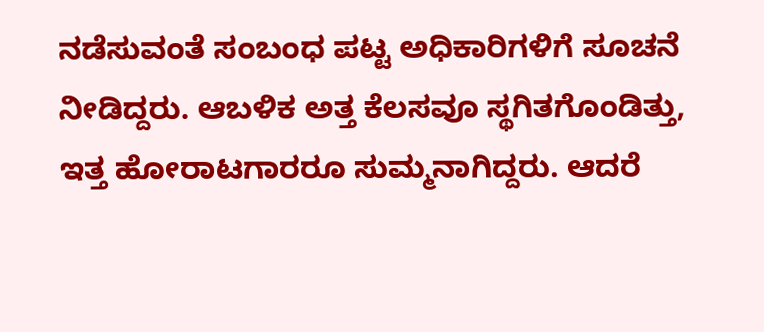ನಡೆಸುವಂತೆ ಸಂಬಂಧ ಪಟ್ಟ ಅಧಿಕಾರಿಗಳಿಗೆ ಸೂಚನೆ ನೀಡಿದ್ದರು. ಆಬಳಿಕ ಅತ್ತ ಕೆಲಸವೂ ಸ್ಥಗಿತಗೊಂಡಿತ್ತು, ಇತ್ತ ಹೋರಾಟಗಾರರೂ ಸುಮ್ಮನಾಗಿದ್ದರು. ಆದರೆ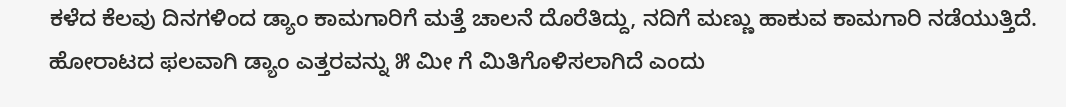ಕಳೆದ ಕೆಲವು ದಿನಗಳಿಂದ ಡ್ಯಾಂ ಕಾಮಗಾರಿಗೆ ಮತ್ತೆ ಚಾಲನೆ ದೊರೆತಿದ್ದು, ನದಿಗೆ ಮಣ್ಣು ಹಾಕುವ ಕಾಮಗಾರಿ ನಡೆಯುತ್ತಿದೆ. ಹೋರಾಟದ ಫಲವಾಗಿ ಡ್ಯಾಂ ಎತ್ತರವನ್ನು ೫ ಮೀ ಗೆ ಮಿತಿಗೊಳಿಸಲಾಗಿದೆ ಎಂದು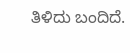ತಿಳಿದು ಬಂದಿದೆ.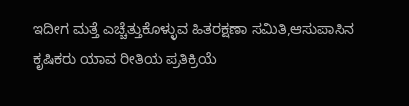ಇದೀಗ ಮತ್ತೆ ಎಚ್ಚೆತ್ತುಕೊಳ್ಳುವ ಹಿತರಕ್ಷಣಾ ಸಮಿತಿ,ಆಸುಪಾಸಿನ ಕೃಷಿಕರು ಯಾವ ರೀತಿಯ ಪ್ರತಿಕ್ರಿಯೆ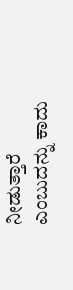ನೀಡುತ್ತಾರೆ ಎಂಬುದನ್ನು ಕಾದು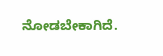ನೋಡಬೇಕಾಗಿದೆ.